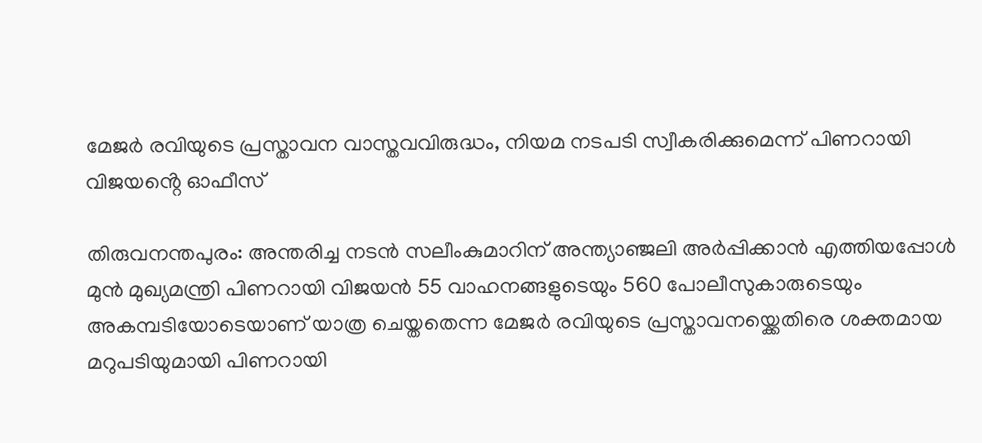മേജർ രവിയുടെ പ്രസ്താവന വാസ്തവവിരുദ്ധം, നിയമ നടപടി സ്വീകരിക്കുമെന്ന് പിണറായി വിജയൻ്റെ ഓഫീസ്

തിരുവനന്തപുരം: അന്തരിച്ച നടൻ സലീംകുമാറിന് അന്ത്യാഞ്ജലി അർപ്പിക്കാൻ എത്തിയപ്പോൾ മുൻ മുഖ്യമന്ത്രി പിണറായി വിജയൻ 55 വാഹനങ്ങളുടെയും 560 പോലീസുകാരുടെയും അകമ്പടിയോടെയാണ് യാത്ര ചെയ്തതെന്ന മേജർ രവിയുടെ പ്രസ്താവനയ്ക്കെതിരെ ശക്തമായ മറുപടിയുമായി പിണറായി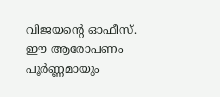വിജയന്റെ ഓഫീസ്. ഈ ആരോപണം പൂർണ്ണമായും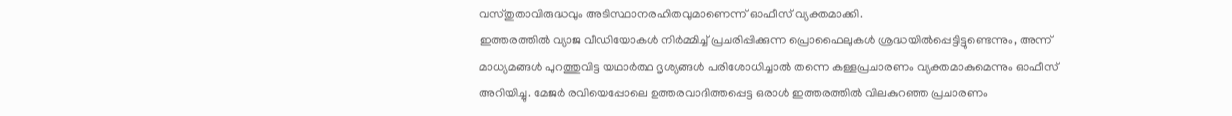വസ്തുതാവിരുദ്ധവും അടിസ്ഥാനരഹിതവുമാണെന്ന് ഓഫീസ് വ്യക്തമാക്കി.
ഇത്തരത്തിൽ വ്യാജ വീഡിയോകൾ നിർമ്മിച്ച് പ്രചരിപ്പിക്കുന്ന പ്രൊഫൈലുകൾ ശ്രദ്ധയിൽപ്പെട്ടിട്ടുണ്ടെന്നും, അന്ന് മാധ്യമങ്ങൾ പുറത്തുവിട്ട യഥാർത്ഥ ദൃശ്യങ്ങൾ പരിശോധിച്ചാൽ തന്നെ കള്ളപ്രചാരണം വ്യക്തമാകുമെന്നും ഓഫീസ് അറിയിച്ചു. മേജർ രവിയെപ്പോലെ ഉത്തരവാദിത്തപ്പെട്ട ഒരാൾ ഇത്തരത്തിൽ വിലകുറഞ്ഞ പ്രചാരണം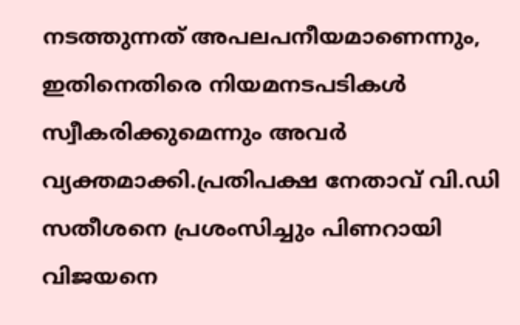നടത്തുന്നത് അപലപനീയമാണെന്നും, ഇതിനെതിരെ നിയമനടപടികൾ സ്വീകരിക്കുമെന്നും അവർ വ്യക്തമാക്കി.പ്രതിപക്ഷ നേതാവ് വി.ഡി സതീശനെ പ്രശംസിച്ചും പിണറായി വിജയനെ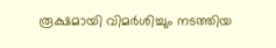രൂക്ഷമായി വിമർശിച്ചും നടത്തിയ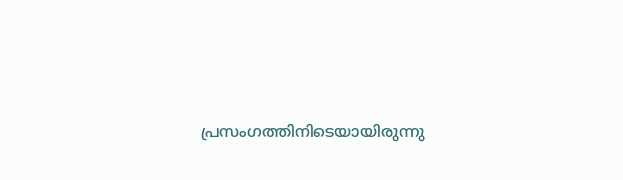പ്രസംഗത്തിനിടെയായിരുന്നു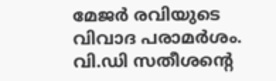മേജർ രവിയുടെ വിവാദ പരാമർശം. വി.ഡി സതീശന്റെ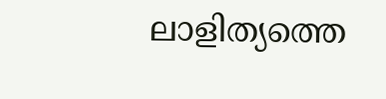ലാളിത്യത്തെ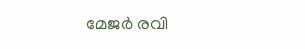മേജർ രവി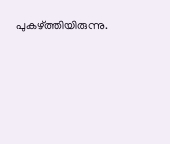പുകഴ്ത്തിയിരുന്നു.